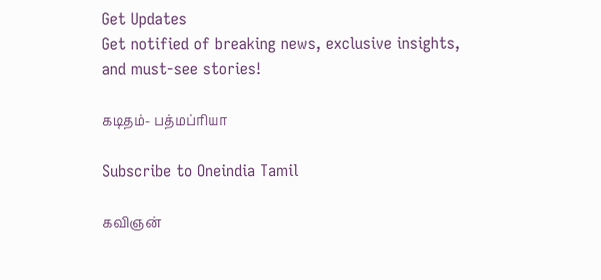Get Updates
Get notified of breaking news, exclusive insights, and must-see stories!

கடிதம்- பத்மப்ரியா

Subscribe to Oneindia Tamil

கவிஞன்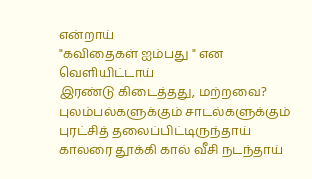என்றாய்
"கவிதைகள் ஐம்பது " என வெளியிட்டாய்
இரண்டு கிடைத்தது, மற்றவை?
புலம்பல்களுக்கும் சாடல்களுக்கும்
புரட்சித் தலைப்பிட்டிருந்தாய்
காலரை தூக்கி கால் வீசி நடந்தாய்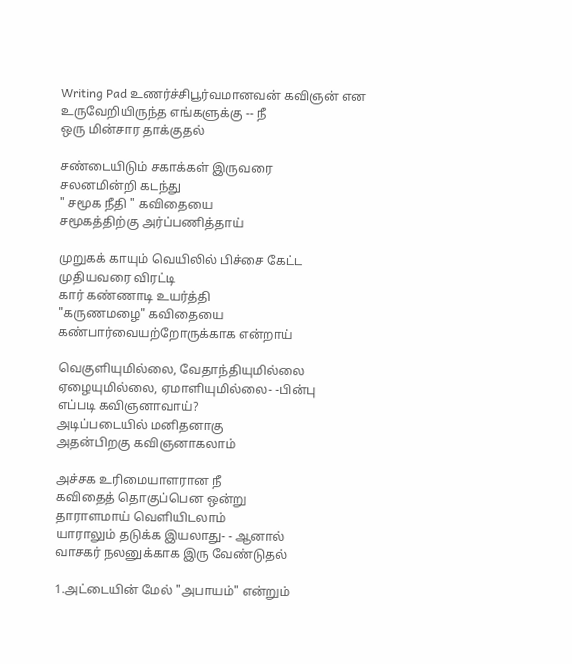Writing Pad உணர்ச்சிபூர்வமானவன் கவிஞன் என
உருவேறியிருந்த எங்களுக்கு -- நீ
ஒரு மின்சார தாக்குதல்

சண்டையிடும் சகாக்கள் இருவரை
சலனமின்றி கடந்து
" சமூக நீதி " கவிதையை
சமூகத்திற்கு அர்ப்பணித்தாய்

முறுகக் காயும் வெயிலில் பிச்சை கேட்ட
முதியவரை விரட்டி
கார் கண்ணாடி உயர்த்தி
"கருணமழை" கவிதையை
கண்பார்வையற்றோருக்காக என்றாய்

வெகுளியுமில்லை, வேதாந்தியுமில்லை
ஏழையுமில்லை, ஏமாளியுமில்லை- -பின்பு
எப்படி கவிஞனாவாய்?
அடிப்படையில் மனிதனாகு
அதன்பிறகு கவிஞனாகலாம்

அச்சக உரிமையாளரான நீ
கவிதைத் தொகுப்பென ஒன்று
தாராளமாய் வெளியிடலாம்
யாராலும் தடுக்க இயலாது- - ஆனால்
வாசகர் நலனுக்காக இரு வேண்டுதல்

1.அட்டையின் மேல் "அபாயம்" என்றும்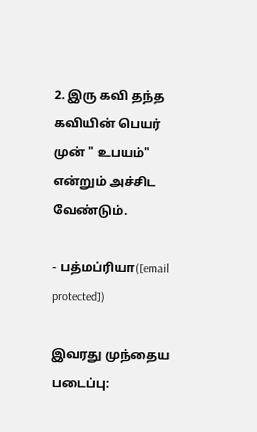2. இரு கவி தந்த கவியின் பெயர் முன் " உபயம்" என்றும் அச்சிட வேண்டும்.

- பத்மப்ரியா([email protected])

இவரது முந்தைய படைப்பு: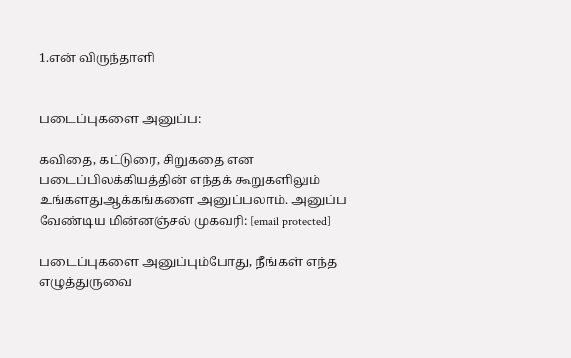1.என் விருந்தாளி


படைப்புகளை அனுப்ப:

கவிதை, கட்டுரை, சிறுகதை என படைப்பிலக்கியத்தின் எந்தக் கூறுகளிலும் உங்களதுஆக்கங்களை அனுப்பலாம். அனுப்ப வேண்டிய மின்னஞ்சல் முகவரி: [email protected]

படைப்புகளை அனுப்பும்போது, நீங்கள் எந்த எழுத்துருவை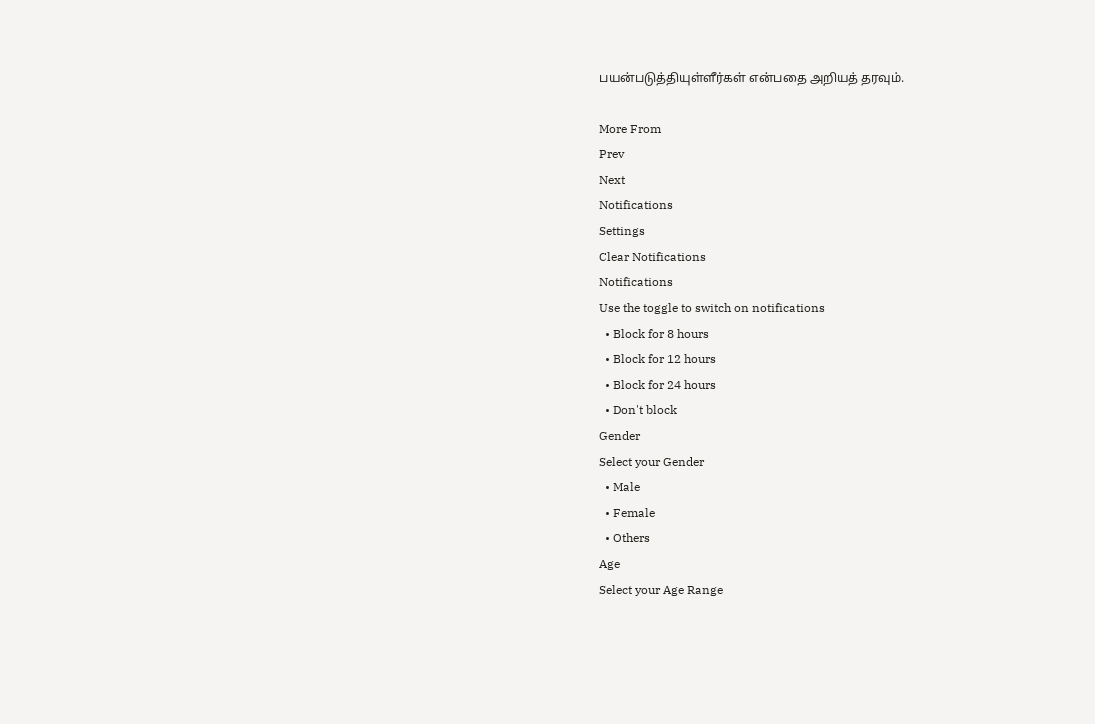பயன்படுத்தியுள்ளீர்கள் என்பதை அறியத் தரவும்.

More From
Prev
Next
Notifications
Settings
Clear Notifications
Notifications
Use the toggle to switch on notifications
  • Block for 8 hours
  • Block for 12 hours
  • Block for 24 hours
  • Don't block
Gender
Select your Gender
  • Male
  • Female
  • Others
Age
Select your Age Range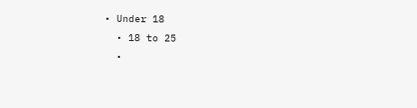• Under 18
  • 18 to 25
  •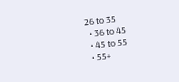26 to 35
  • 36 to 45
  • 45 to 55
  • 55+